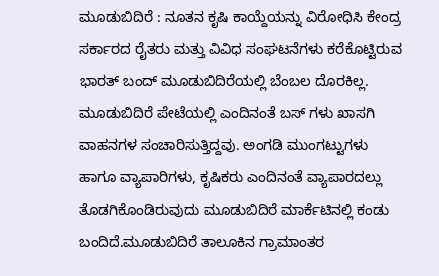ಮೂಡುಬಿದಿರೆ : ನೂತನ ಕೃಷಿ ಕಾಯ್ದೆಯನ್ನು ವಿರೋಧಿಸಿ ಕೇಂದ್ರ ಸರ್ಕಾರದ ರೈತರು ಮತ್ತು ವಿವಿಧ ಸಂಘಟನೆಗಳು ಕರೆಕೊಟ್ಟಿರುವ ಭಾರತ್ ಬಂದ್ ಮೂಡುಬಿದಿರೆಯಲ್ಲಿ ಬೆಂಬಲ ದೊರಕಿಲ್ಲ.
ಮೂಡುಬಿದಿರೆ ಪೇಟೆಯಲ್ಲಿ ಎಂದಿನಂತೆ ಬಸ್ ಗಳು ಖಾಸಗಿ ವಾಹನಗಳ ಸಂಚಾರಿಸುತ್ತಿದ್ದವು. ಅಂಗಡಿ ಮುಂಗಟ್ಟುಗಳು ಹಾಗೂ ವ್ಯಾಪಾರಿಗಳು, ಕೃಷಿಕರು ಎಂದಿನಂತೆ ವ್ಯಾಪಾರದಲ್ಲು ತೊಡಗಿಕೊಂಡಿರುವುದು ಮೂಡುಬಿದಿರೆ ಮಾರ್ಕೆಟಿನಲ್ಲಿ ಕಂಡು ಬಂದಿದೆ.ಮೂಡುಬಿದಿರೆ ತಾಲೂಕಿನ ಗ್ರಾಮಾಂತರ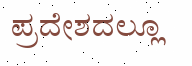ಪ್ರದೇಶದಲ್ಲೂ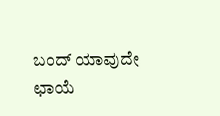ಬಂದ್ ಯಾವುದೇ ಛಾಯೆ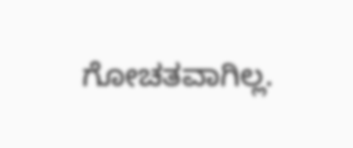ಗೋಚತವಾಗಿಲ್ಲ.